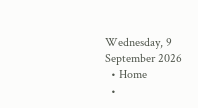Wednesday, 9 September 2026
  • Home
  •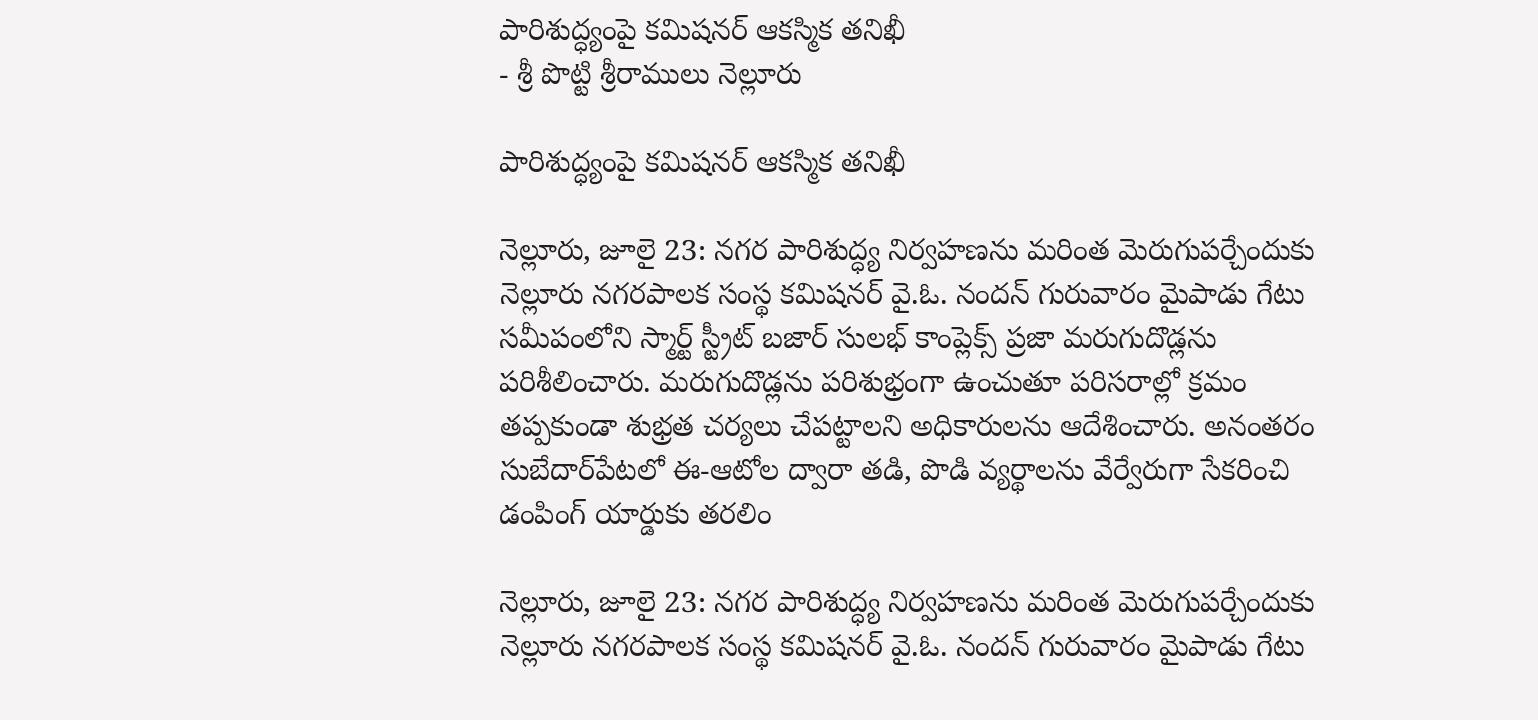పారిశుద్ధ్యంపై కమిషనర్ ఆకస్మిక తనిఖీ
- శ్రీ పొట్టి శ్రీరాములు నెల్లూరు

పారిశుద్ధ్యంపై కమిషనర్ ఆకస్మిక తనిఖీ

నెల్లూరు, జూలై 23: నగర పారిశుద్ధ్య నిర్వహణను మరింత మెరుగుపర్చేందుకు నెల్లూరు నగరపాలక సంస్థ కమిషనర్ వై.ఓ. నందన్ గురువారం మైపాడు గేటు సమీపంలోని స్మార్ట్ స్ట్రీట్ బజార్ సులభ్ కాంప్లెక్స్ ప్రజా మరుగుదొడ్లను పరిశీలించారు. మరుగుదొడ్లను పరిశుభ్రంగా ఉంచుతూ పరిసరాల్లో క్రమం తప్పకుండా శుభ్రత చర్యలు చేపట్టాలని అధికారులను ఆదేశించారు. అనంతరం సుబేదార్‌పేటలో ఈ-ఆటోల ద్వారా తడి, పొడి వ్యర్థాలను వేర్వేరుగా సేకరించి డంపింగ్ యార్డుకు తరలిం

నెల్లూరు, జూలై 23: నగర పారిశుద్ధ్య నిర్వహణను మరింత మెరుగుపర్చేందుకు నెల్లూరు నగరపాలక సంస్థ కమిషనర్ వై.ఓ. నందన్ గురువారం మైపాడు గేటు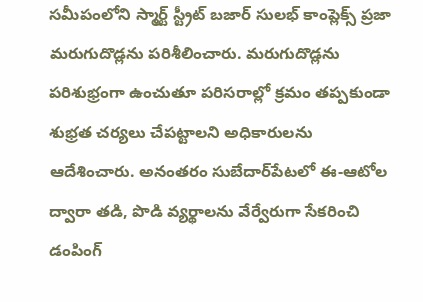సమీపంలోని స్మార్ట్ స్ట్రీట్ బజార్ సులభ్ కాంప్లెక్స్ ప్రజా మరుగుదొడ్లను పరిశీలించారు. మరుగుదొడ్లను పరిశుభ్రంగా ఉంచుతూ పరిసరాల్లో క్రమం తప్పకుండా శుభ్రత చర్యలు చేపట్టాలని అధికారులను ఆదేశించారు. అనంతరం సుబేదార్‌పేటలో ఈ-ఆటోల ద్వారా తడి, పొడి వ్యర్థాలను వేర్వేరుగా సేకరించి డంపింగ్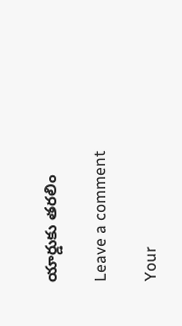యార్డుకు తరలిం

Leave a comment

Your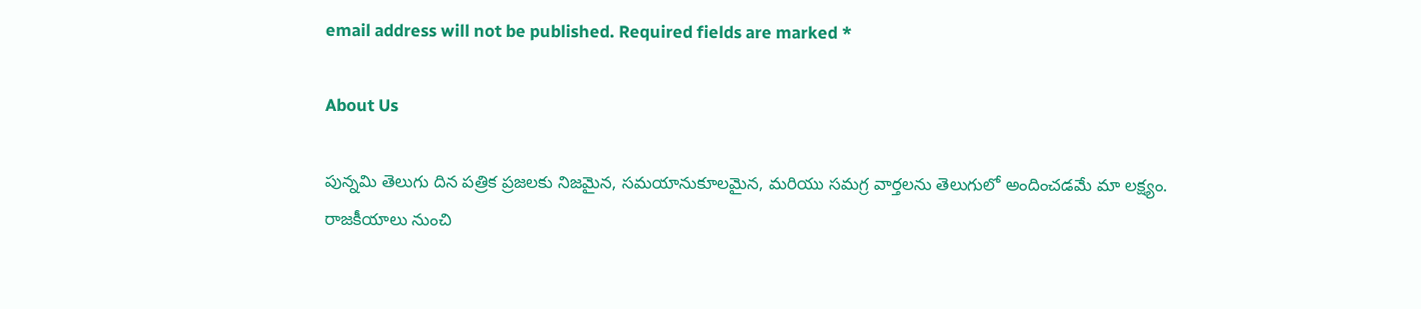email address will not be published. Required fields are marked *

About Us

పున్నమి తెలుగు దిన పత్రిక ప్రజలకు నిజమైన, సమయానుకూలమైన, మరియు సమగ్ర వార్తలను తెలుగులో అందించడమే మా లక్ష్యం.
రాజకీయాలు నుంచి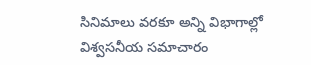సినిమాలు వరకూ అన్ని విభాగాల్లో విశ్వసనీయ సమాచారం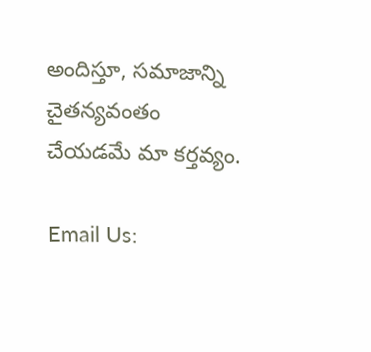అందిస్తూ, సమాజాన్ని చైతన్యవంతం చేయడమే మా కర్తవ్యం.

Email Us: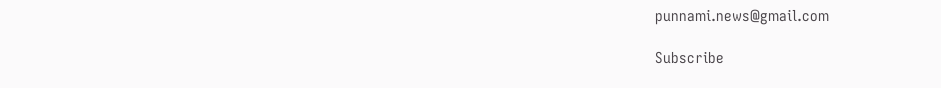punnami.news@gmail.com

Subscribe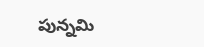పున్నమి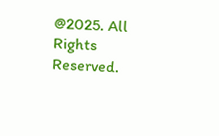@2025. All Rights Reserved.